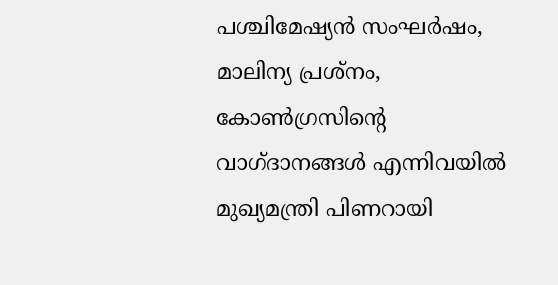പശ്ചിമേഷ്യൻ സംഘർഷം, മാലിന്യ പ്രശ്നം, കോൺഗ്രസിന്റെ വാഗ്ദാനങ്ങൾ എന്നിവയിൽ മുഖ്യമന്ത്രി പിണറായി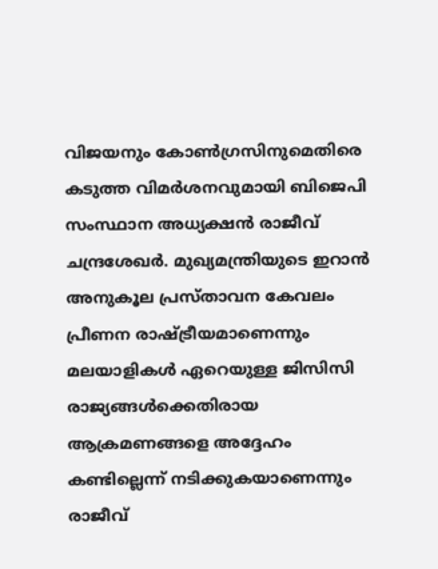വിജയനും കോൺഗ്രസിനുമെതിരെ കടുത്ത വിമർശനവുമായി ബിജെപി സംസ്ഥാന അധ്യക്ഷൻ രാജീവ് ചന്ദ്രശേഖർ. മുഖ്യമന്ത്രിയുടെ ഇറാൻ അനുകൂല പ്രസ്താവന കേവലം പ്രീണന രാഷ്ട്രീയമാണെന്നും മലയാളികൾ ഏറെയുള്ള ജിസിസി രാജ്യങ്ങൾക്കെതിരായ ആക്രമണങ്ങളെ അദ്ദേഹം കണ്ടില്ലെന്ന് നടിക്കുകയാണെന്നും രാജീവ്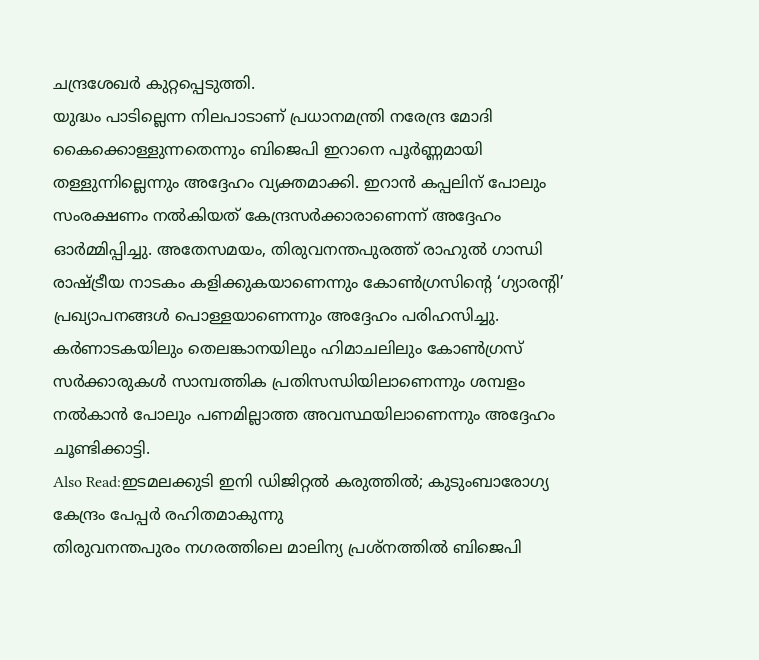ചന്ദ്രശേഖർ കുറ്റപ്പെടുത്തി.
യുദ്ധം പാടില്ലെന്ന നിലപാടാണ് പ്രധാനമന്ത്രി നരേന്ദ്ര മോദി കൈക്കൊള്ളുന്നതെന്നും ബിജെപി ഇറാനെ പൂർണ്ണമായി തള്ളുന്നില്ലെന്നും അദ്ദേഹം വ്യക്തമാക്കി. ഇറാൻ കപ്പലിന് പോലും സംരക്ഷണം നൽകിയത് കേന്ദ്രസർക്കാരാണെന്ന് അദ്ദേഹം ഓർമ്മിപ്പിച്ചു. അതേസമയം, തിരുവനന്തപുരത്ത് രാഹുൽ ഗാന്ധി രാഷ്ട്രീയ നാടകം കളിക്കുകയാണെന്നും കോൺഗ്രസിന്റെ ‘ഗ്യാരന്റി’ പ്രഖ്യാപനങ്ങൾ പൊള്ളയാണെന്നും അദ്ദേഹം പരിഹസിച്ചു. കർണാടകയിലും തെലങ്കാനയിലും ഹിമാചലിലും കോൺഗ്രസ് സർക്കാരുകൾ സാമ്പത്തിക പ്രതിസന്ധിയിലാണെന്നും ശമ്പളം നൽകാൻ പോലും പണമില്ലാത്ത അവസ്ഥയിലാണെന്നും അദ്ദേഹം ചൂണ്ടിക്കാട്ടി.
Also Read:ഇടമലക്കുടി ഇനി ഡിജിറ്റൽ കരുത്തിൽ; കുടുംബാരോഗ്യ കേന്ദ്രം പേപ്പർ രഹിതമാകുന്നു
തിരുവനന്തപുരം നഗരത്തിലെ മാലിന്യ പ്രശ്നത്തിൽ ബിജെപി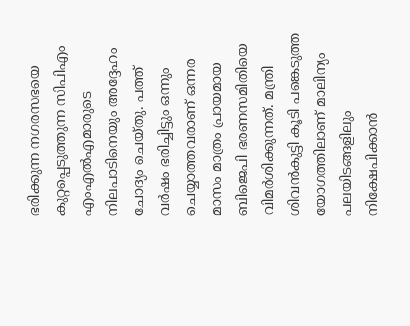ഭരിക്കുന്ന നഗരസഭയെ കുറ്റപ്പെടുത്തുന്ന സിപിഎം എംഎൽഎമാരുടെ നിലപാടിനെയും അദ്ദേഹം ചോദ്യം ചെയ്തു. പത്ത് വർഷം ഭരിച്ചിട്ടും ഒന്നും ചെയ്യാത്തവരാണ് ഒന്നര മാസം മാത്രം പ്രായമായ ബിജെപി ഭരണസമിതിയെ വിമർശിക്കുന്നത്. മന്ത്രി ശിവൻകുട്ടി കൂടി പങ്കെടുത്ത യോഗത്തിലാണ് മാലിന്യം പലയിടങ്ങളിലും നിക്ഷേപിക്കാൻ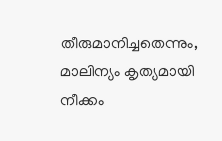തീരുമാനിച്ചതെന്നും, മാലിന്യം കൃത്യമായി നീക്കം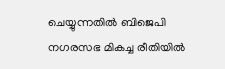ചെയ്യുന്നതിൽ ബിജെപി നഗരസഭ മികച്ച രീതിയിൽ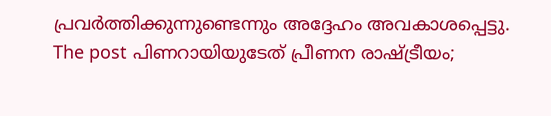പ്രവർത്തിക്കുന്നുണ്ടെന്നും അദ്ദേഹം അവകാശപ്പെട്ടു.
The post പിണറായിയുടേത് പ്രീണന രാഷ്ട്രീയം;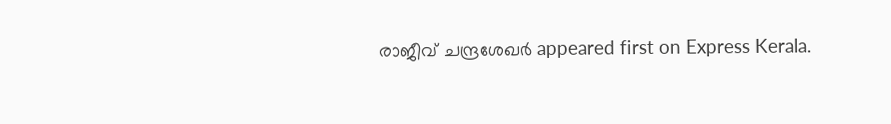രാജീവ് ചന്ദ്രശേഖർ appeared first on Express Kerala.